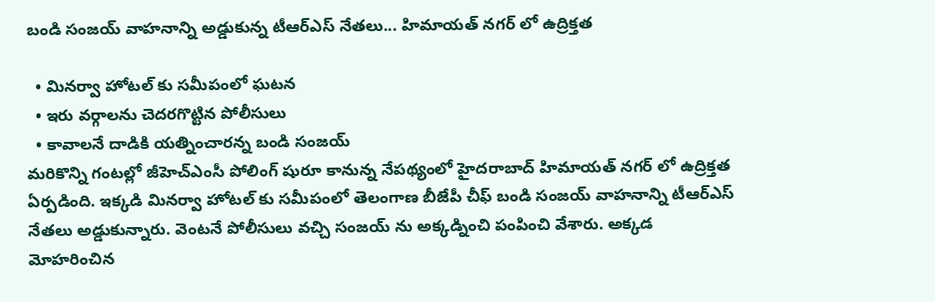బండి సంజయ్ వాహనాన్ని అడ్డుకున్న టీఆర్ఎస్ నేతలు... హిమాయత్ నగర్ లో ఉద్రిక్తత

  • మినర్వా హోటల్ కు సమీపంలో ఘటన
  • ఇరు వర్గాలను చెదరగొట్టిన పోలీసులు
  • కావాలనే దాడికి యత్నించారన్న బండి సంజయ్
మరికొన్ని గంటల్లో జీహెచ్ఎంసీ పోలింగ్ షురూ కానున్న నేపథ్యంలో హైదరాబాద్ హిమాయత్ నగర్ లో ఉద్రిక్తత ఏర్పడింది. ఇక్కడి మినర్వా హోటల్ కు సమీపంలో తెలంగాణ బీజేపీ చీఫ్ బండి సంజయ్ వాహనాన్ని టీఆర్ఎస్ నేతలు అడ్డుకున్నారు. వెంటనే పోలీసులు వచ్చి సంజయ్ ను అక్కడ్నించి పంపించి వేశారు. అక్కడ మోహరించిన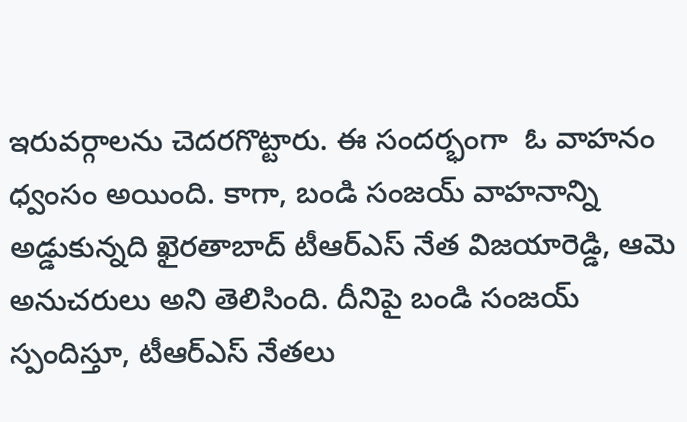ఇరువర్గాలను చెదరగొట్టారు. ఈ సందర్భంగా  ఓ వాహనం ధ్వంసం అయింది. కాగా, బండి సంజయ్ వాహనాన్ని అడ్డుకున్నది ఖైరతాబాద్ టీఆర్ఎస్ నేత విజయారెడ్డి, ఆమె అనుచరులు అని తెలిసింది. దీనిపై బండి సంజయ్ స్పందిస్తూ, టీఆర్ఎస్ నేతలు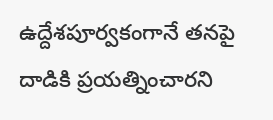ఉద్దేశపూర్వకంగానే తనపై దాడికి ప్రయత్నించారని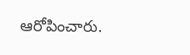ఆరోపించారు.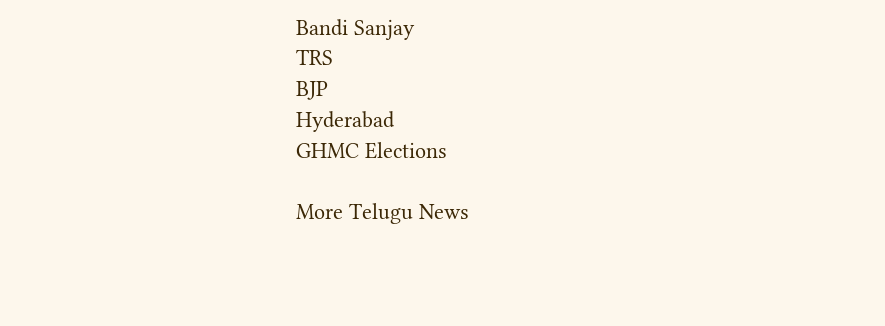Bandi Sanjay
TRS
BJP
Hyderabad
GHMC Elections

More Telugu News